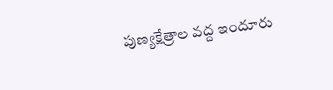పుణ్యక్షేత్రాల వద్ద ఇందూరు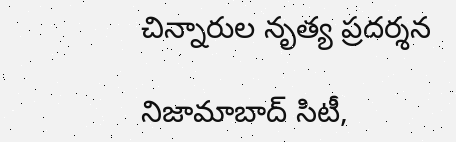చిన్నారుల నృత్య ప్రదర్శన

నిజామాబాద్ సిటీ,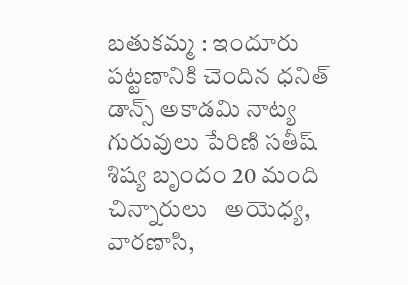బతుకమ్మ : ఇందూరు పట్టణానికి చెందిన ధనిత్ డాన్స్ అకాడమి నాట్య గురువులు పేరిణి సతీష్ శిష్య బృందం 20 మంది చిన్నారులు   అయెధ్య, వారణాసి,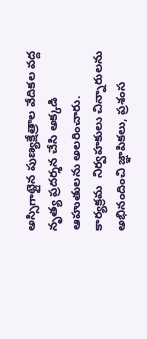అస్సిగాట్లైన పుణ్యక్షేత్రాల వేదికల వద్ద నృత్య ప్రదర్శన చేసి అక్కడి ఆహుతులను అలరించారు.  కార్యక్రమ  నిర్వహకులు చిన్నారులను అభినందించి జ్ఞాపికలు, ప్రశంస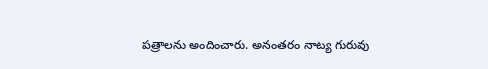పత్రాలను అందించారు. అనంతరం నాట్య గురువు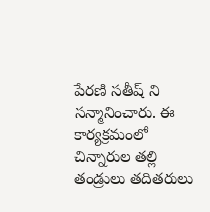పేరణి సతీష్ ని సన్మానించారు. ఈ కార్యక్రమంలో చిన్నారుల తల్లి తండ్రులు తదితరులు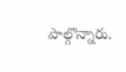పాల్గొన్నారు.